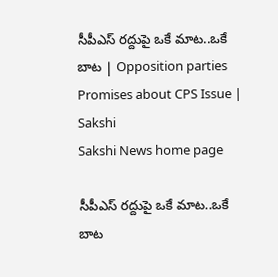సీపీఎస్‌ రద్దుపై ఒకే మాట..ఒకే బాట | Opposition parties Promises about CPS Issue | Sakshi
Sakshi News home page

సీపీఎస్‌ రద్దుపై ఒకే మాట..ఒకే బాట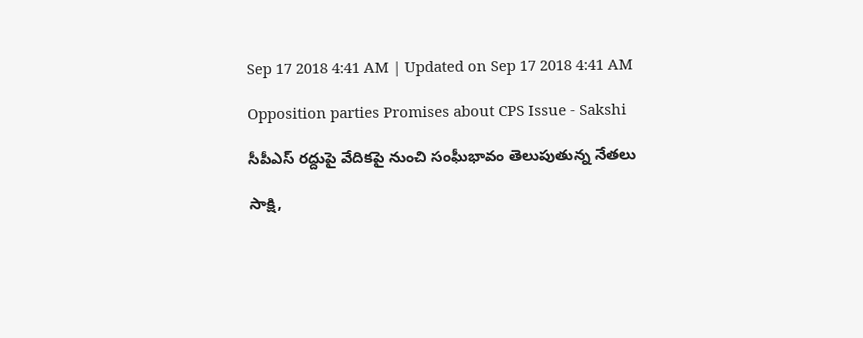Sep 17 2018 4:41 AM | Updated on Sep 17 2018 4:41 AM

Opposition parties Promises about CPS Issue - Sakshi

సీపీఎస్‌ రద్దుపై వేదికపై నుంచి సంఘీభావం తెలుపుతున్న నేతలు

సాక్షి,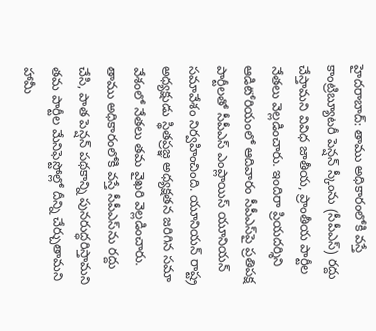హైదరాబాద్‌: తాము అధికారంలోకి వస్తే కాంట్రిబ్యూటరీ పెన్షన్‌ స్కీంను (సీపీఎస్‌) రద్దు చేస్తామని వివిధ జాతీయ, ప్రాంతీయ పార్టీల నేతలు వెల్లడించారు. ఇందిరా ప్రియదర్శిని ఆడిటోరియంలో ఆదివారం సీపీఎస్‌పై ప్రతిపక్ష పార్టీలతో సీపీఎస్‌ ఎంప్లాయిస్‌ యూనియన్‌  సమావేశం నిర్వహించింది. యూనియన్‌ రాష్ట్ర అధ్యక్షుడు స్థితప్రజ్ఞ అధ్యక్షతన జరిగిన సమా వేశంలో నేతలు తమ వైఖరి వెల్లడించారు. తాము అధికారంలోకి వస్తే సీపీఎస్‌ను రద్దు చేసి, పాత పెన్షన్‌ పథకాన్ని పునరుద్ధరిస్తామని తమ పార్టీల మేనిఫెస్టోల్లో దీన్ని చేర్చుతామని హామీ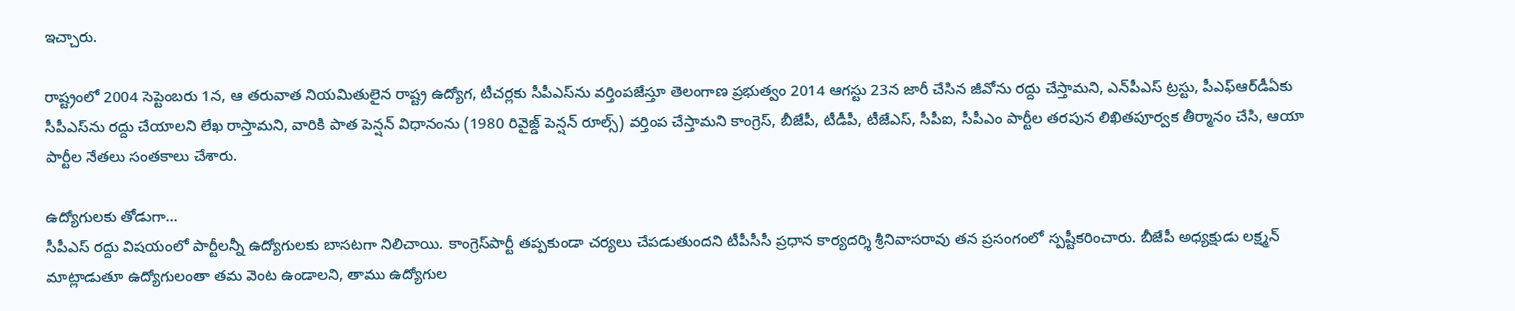ఇచ్చారు.

రాష్ట్రంలో 2004 సెప్టెంబరు 1న, ఆ తరువాత నియమితులైన రాష్ట్ర ఉద్యోగ, టీచర్లకు సీపీఎస్‌ను వర్తింపజేస్తూ తెలంగాణ ప్రభుత్వం 2014 ఆగస్టు 23న జారీ చేసిన జీవోను రద్దు చేస్తామని, ఎన్‌పీఎస్‌ ట్రస్టు, పీఎఫ్‌ఆర్‌డీఏకు సీపీఎస్‌ను రద్దు చేయాలని లేఖ రాస్తామని, వారికి పాత పెన్షన్‌ విధానంను (1980 రివైజ్డ్‌ పెన్షన్‌ రూల్స్‌) వర్తింప చేస్తామని కాంగ్రెస్, బీజేపీ, టీడీపీ, టీజేఎస్, సీపీఐ, సీపీఎం పార్టీల తరపున లిఖితపూర్వక తీర్మానం చేసి, ఆయా పార్టీల నేతలు సంతకాలు చేశారు.

ఉద్యోగులకు తోడుగా...
సీపీఎస్‌ రద్దు విషయంలో పార్టీలన్నీ ఉద్యోగులకు బాసటగా నిలిచాయి. కాంగ్రెస్‌పార్టీ తప్పకుండా చర్యలు చేపడుతుందని టీపీసీసీ ప్రధాన కార్యదర్శి శ్రీనివాసరావు తన ప్రసంగంలో స్పష్టీకరించారు. బీజేపీ అధ్యక్షుడు లక్ష్మన్‌ మాట్లాడుతూ ఉద్యోగులంతా తమ వెంట ఉండాలని, తాము ఉద్యోగుల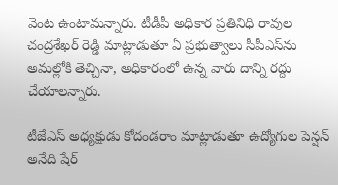వెంట ఉంటామన్నారు. టీడీపీ అధికార ప్రతినిధి రావుల చంద్రశేఖర్‌ రెడ్డి మాట్లాడుతూ ఏ ప్రభుత్వాలు సీపీఎస్‌ను అమల్లోకి తెచ్చినా, అధికారంలో ఉన్న వారు దాన్ని రద్దు చేయాలన్నారు.

టీజేఎస్‌ అధ్యక్షుడు కోదండరాం మాట్లాడుతూ ఉద్యోగుల పెన్షన్‌ అనేది షేర్‌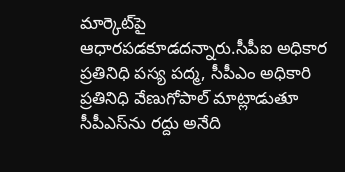మార్కెట్‌పై ఆధారపడకూడదన్నారు.సీపీఐ అధికార ప్రతినిధి పస్య పద్మ, సీపీఎం అధికారి ప్రతినిధి వేణుగోపాల్‌ మాట్లాడుతూ సీపీఎస్‌ను రద్దు అనేది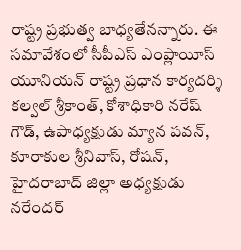రాష్ట్ర ప్రభుత్వ బాధ్యతేనన్నారు. ఈ సమావేశంలో సీపీఎస్‌ ఎంప్లాయీస్‌ యూనియన్‌ రాష్ట్ర ప్రధాన కార్యదర్శి కల్వల్‌ శ్రీకాంత్, కోశాధికారి నరేష్‌ గౌడ్, ఉపాధ్యక్షుడు మ్యాన పవన్, కూరాకుల శ్రీనివాస్, రోషన్, హైదరాబాద్‌ జిల్లా అధ్యక్షుడు నరేందర్‌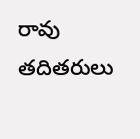రావు తదితరులు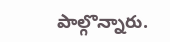పాల్గొన్నారు.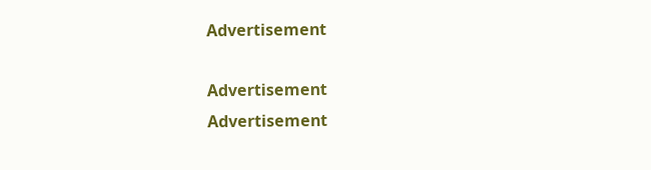Advertisement

Advertisement
Advertisement